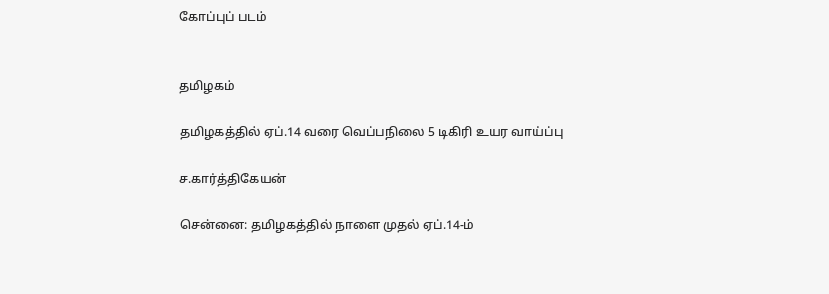கோப்புப் படம்


தமிழகம்

தமிழகத்தில் ஏப்.14 வரை வெப்பநிலை 5 டிகிரி உயர வாய்ப்பு

ச.கார்த்திகேயன்

சென்னை: தமிழகத்தில் நாளை முதல் ஏப்.14-ம்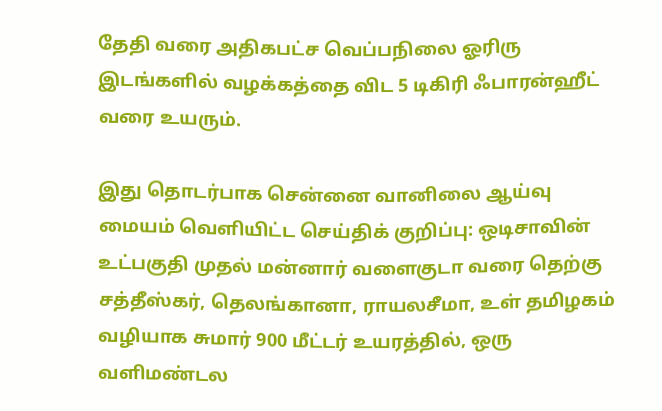தேதி வரை அதிகபட்ச வெப்பநிலை ஓரிரு இடங்களில் வழக்கத்தை விட 5 டிகிரி ஃபாரன்ஹீட் வரை உயரும்.

இது தொடர்பாக சென்னை வானிலை ஆய்வு மையம் வெளியிட்ட செய்திக் குறிப்பு: ஒடிசாவின் உட்பகுதி முதல் மன்னார் வளைகுடா வரை தெற்கு சத்தீஸ்கர், தெலங்கானா, ராயலசீமா, உள் தமிழகம் வழியாக சுமார் 900 மீட்டர் உயரத்தில், ஒரு வளிமண்டல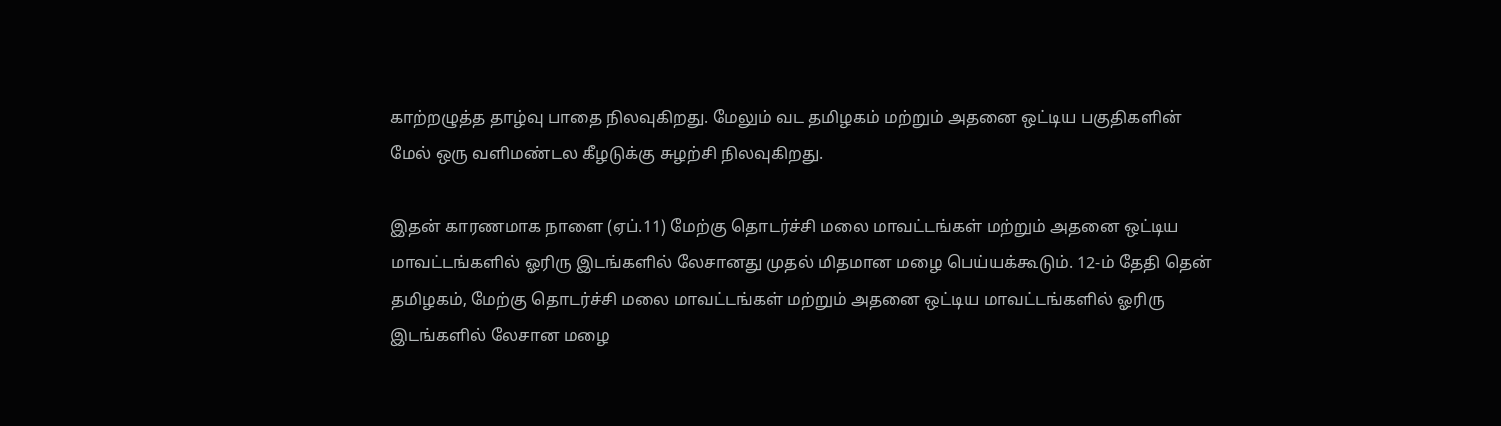காற்றழுத்த தாழ்வு பாதை நிலவுகிறது. மேலும் வட தமிழகம் மற்றும் அதனை ஒட்டிய பகுதிகளின் மேல் ஒரு வளிமண்டல கீழடுக்கு சுழற்சி நிலவுகிறது.

இதன் காரணமாக நாளை (ஏப்.11) மேற்கு தொடர்ச்சி மலை மாவட்டங்கள் மற்றும் அதனை ஒட்டிய மாவட்டங்களில் ஓரிரு இடங்களில் லேசானது முதல் மிதமான மழை பெய்யக்கூடும். 12-ம் தேதி தென் தமிழகம், மேற்கு தொடர்ச்சி மலை மாவட்டங்கள் மற்றும் அதனை ஒட்டிய மாவட்டங்களில் ஓரிரு இடங்களில் லேசான மழை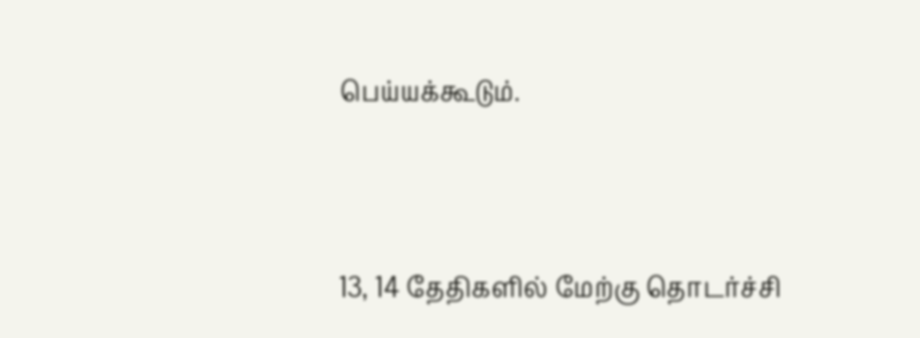பெய்யக்கூடும்.



13, 14 தேதிகளில் மேற்கு தொடர்ச்சி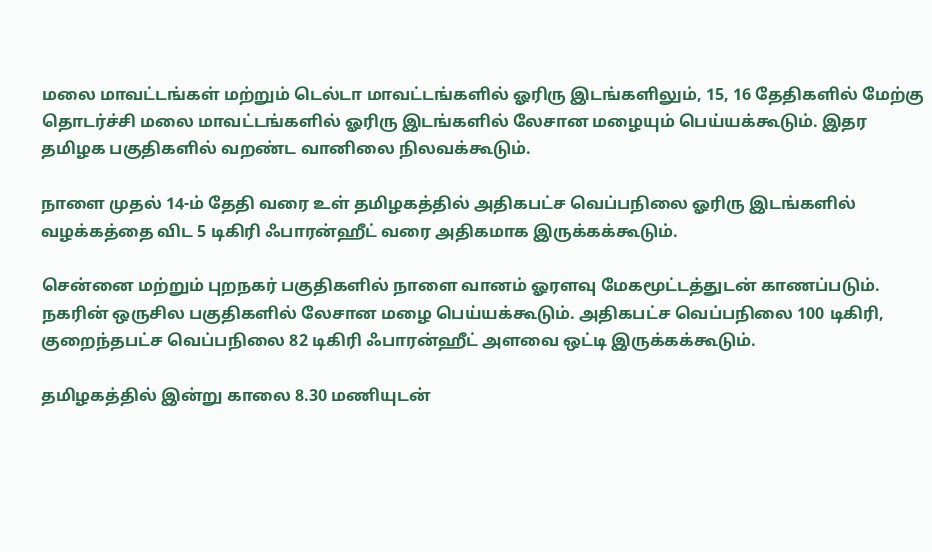மலை மாவட்டங்கள் மற்றும் டெல்டா மாவட்டங்களில் ஓரிரு இடங்களிலும், 15, 16 தேதிகளில் மேற்கு தொடர்ச்சி மலை மாவட்டங்களில் ஓரிரு இடங்களில் லேசான மழையும் பெய்யக்கூடும். இதர தமிழக பகுதிகளில் வறண்ட வானிலை நிலவக்கூடும்.

நாளை முதல் 14-ம் தேதி வரை உள் தமிழகத்தில் அதிகபட்ச வெப்பநிலை ஓரிரு இடங்களில் வழக்கத்தை விட 5 டிகிரி ஃபாரன்ஹீட் வரை அதிகமாக இருக்கக்கூடும்.

சென்னை மற்றும் புறநகர் பகுதிகளில் நாளை வானம் ஓரளவு மேகமூட்டத்துடன் காணப்படும். நகரின் ஒருசில பகுதிகளில் லேசான மழை பெய்யக்கூடும். அதிகபட்ச வெப்பநிலை 100 டிகிரி, குறைந்தபட்ச வெப்பநிலை 82 டிகிரி ஃபாரன்ஹீட் அளவை ஒட்டி இருக்கக்கூடும்.

தமிழகத்தில் இன்று காலை 8.30 மணியுடன்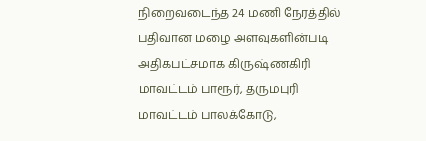நிறைவடைந்த 24 மணி நேரத்தில் பதிவான மழை அளவுகளின்படி அதிகபட்சமாக கிருஷ்ணகிரி மாவட்டம் பாரூர், தருமபுரி மாவட்டம் பாலக்கோடு,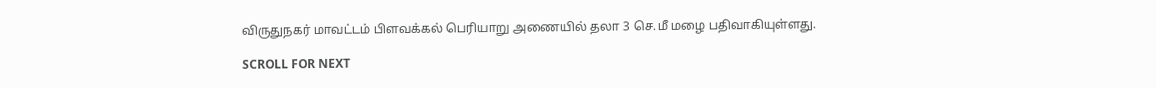விருதுநகர் மாவட்டம் பிளவக்கல் பெரியாறு அணையில் தலா 3 செ.மீ மழை பதிவாகியுள்ளது.

SCROLL FOR NEXT